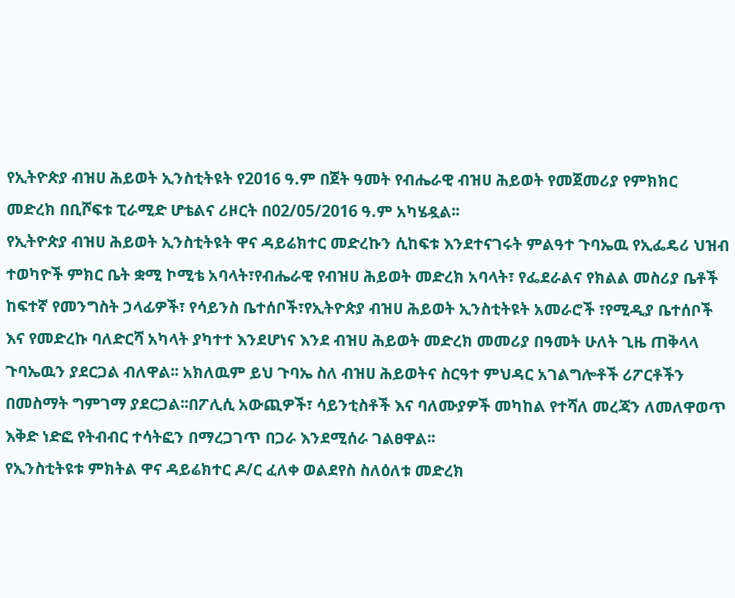የኢትዮጵያ ብዝሀ ሕይወት ኢንስቲትዩት የ2016 ዓ.ም በጀት ዓመት የብሔራዊ ብዝሀ ሕይወት የመጀመሪያ የምክክር መድረክ በቢሾፍቱ ፒራሚድ ሆቴልና ሪዞርት በ02/05/2016 ዓ.ም አካሄዷል፡፡
የኢትዮጵያ ብዝሀ ሕይወት ኢንስቲትዩት ዋና ዳይሬክተር መድረኩን ሲከፍቱ እንደተናገሩት ምልዓተ ጉባኤዉ የኢፌዴሪ ህዝብ ተወካዮች ምክር ቤት ቋሚ ኮሚቴ አባላት፣የብሔራዊ የብዝሀ ሕይወት መድረክ አባላት፣ የፌደራልና የክልል መስሪያ ቤቶች ከፍተኛ የመንግስት ኃላፊዎች፣ የሳይንስ ቤተሰቦች፣የኢትዮጵያ ብዝሀ ሕይወት ኢንስቲትዩት አመራሮች ፣የሚዲያ ቤተሰቦች እና የመድረኩ ባለድርሻ አካላት ያካተተ እንደሆነና እንደ ብዝሀ ሕይወት መድረክ መመሪያ በዓመት ሁለት ጊዜ ጠቅላላ ጉባኤዉን ያደርጋል ብለዋል፡፡ አክለዉም ይህ ጉባኤ ስለ ብዝሀ ሕይወትና ስርዓተ ምህዳር አገልግሎቶች ሪፖርቶችን በመስማት ግምገማ ያደርጋል፡፡በፖሊሲ አውጪዎች፣ ሳይንቲስቶች እና ባለሙያዎች መካከል የተሻለ መረጃን ለመለዋወጥ እቅድ ነድፎ የትብብር ተሳትፎን በማረጋገጥ በጋራ እንደሚሰራ ገልፀዋል፡፡
የኢንስቲትዩቱ ምክትል ዋና ዳይሬክተር ዶ/ር ፈለቀ ወልደየስ ስለዕለቱ መድረክ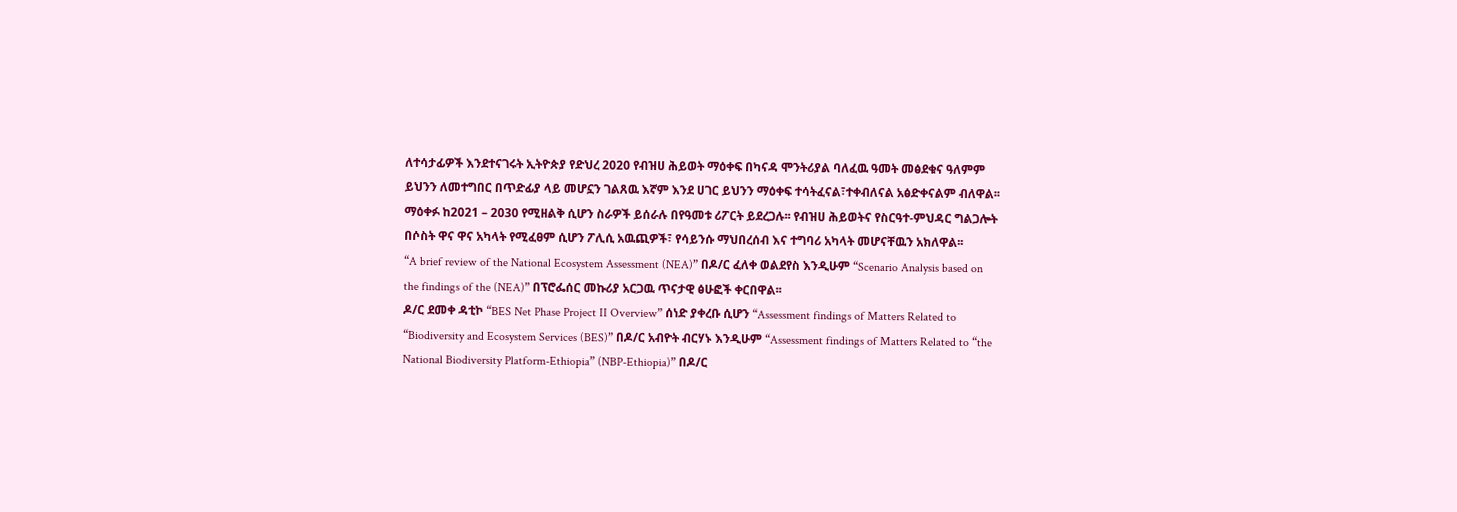ለተሳታፊዎች እንደተናገሩት ኢትዮጵያ የድህረ 2020 የብዝሀ ሕይወት ማዕቀፍ በካናዳ ሞንትሪያል ባለፈዉ ዓመት መፅደቁና ዓለምም ይህንን ለመተግበር በጥድፊያ ላይ መሆኗን ገልጸዉ እኛም እንደ ሀገር ይህንን ማዕቀፍ ተሳትፈናል፣ተቀብለናል አፅድቀናልም ብለዋል፡፡
ማዕቀፉ ከ2021 – 2030 የሚዘልቅ ሲሆን ስራዎች ይሰራሉ በየዓመቱ ሪፖርት ይደረጋሉ፡፡ የብዝሀ ሕይወትና የስርዓተ-ምህዳር ግልጋሎት በሶስት ዋና ዋና አካላት የሚፈፀም ሲሆን ፖሊሲ አዉጪዎች፣ የሳይንሱ ማህበረሰብ እና ተግባሪ አካላት መሆናቸዉን አክለዋል፡፡
“A brief review of the National Ecosystem Assessment (NEA)” በዶ/ር ፈለቀ ወልደየስ እንዲሁም “Scenario Analysis based on the findings of the (NEA)” በፕሮፌሰር መኩሪያ አርጋዉ ጥናታዊ ፅሁፎች ቀርበዋል፡፡
ዶ/ር ደመቀ ዳቲኮ “BES Net Phase Project II Overview” ሰነድ ያቀረቡ ሲሆን “Assessment findings of Matters Related to “Biodiversity and Ecosystem Services (BES)” በዶ/ር አብዮት ብርሃኑ እንዲሁም “Assessment findings of Matters Related to “the National Biodiversity Platform-Ethiopia” (NBP-Ethiopia)” በዶ/ር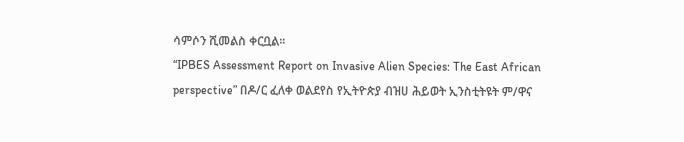ሳምሶን ሺመልስ ቀርቧል፡፡
“IPBES Assessment Report on Invasive Alien Species: The East African perspective” በዶ/ር ፈለቀ ወልደየስ የኢትዮጵያ ብዝሀ ሕይወት ኢንስቲትዩት ም/ዋና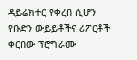ዳይሬክተር የቀረበ ሲሆን
የቡድን ውይይቶችና ሪፖርቶች ቀርበው ፕሮግራሙ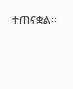ተጠናቋል፡፡